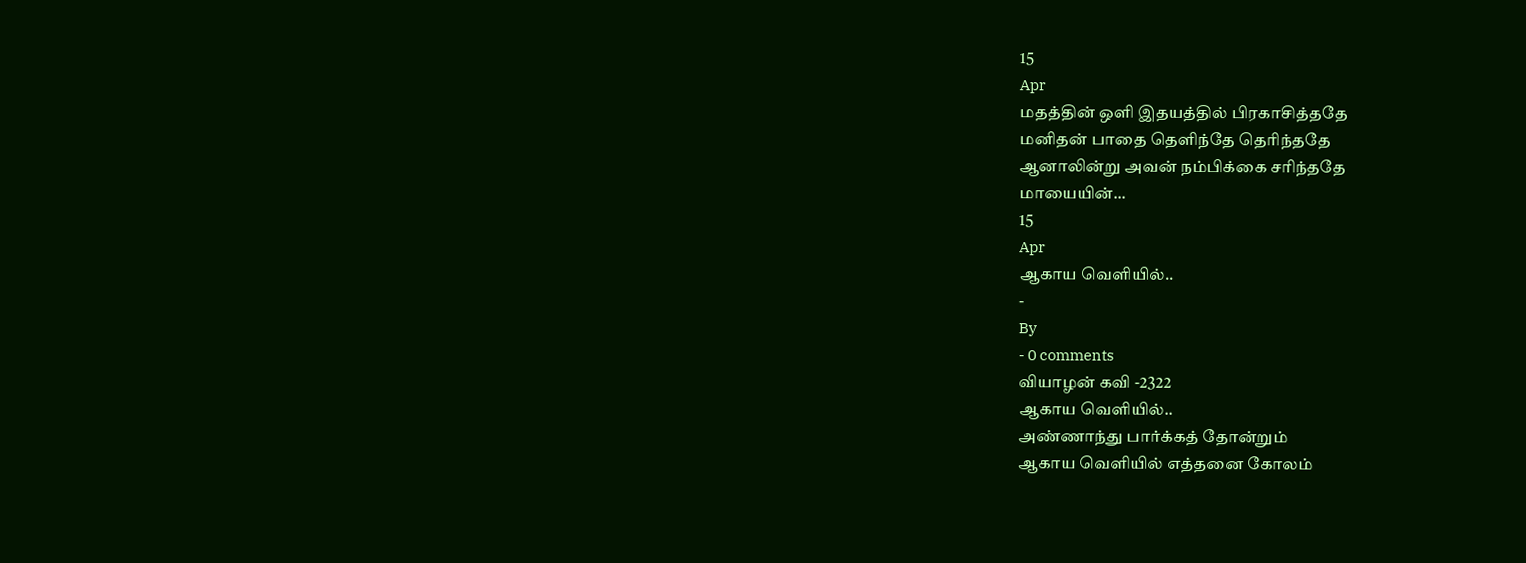15
Apr
மதத்தின் ஒளி இதயத்தில் பிரகாசித்ததே
மனிதன் பாதை தெளிந்தே தெரிந்ததே
ஆனாலின்று அவன் நம்பிக்கை சரிந்ததே
மாயையின்...
15
Apr
ஆகாய வெளியில்..
-
By
- 0 comments
வியாழன் கவி -2322
ஆகாய வெளியில்..
அண்ணாந்து பார்க்கத் தோன்றும்
ஆகாய வெளியில் எத்தனை கோலம்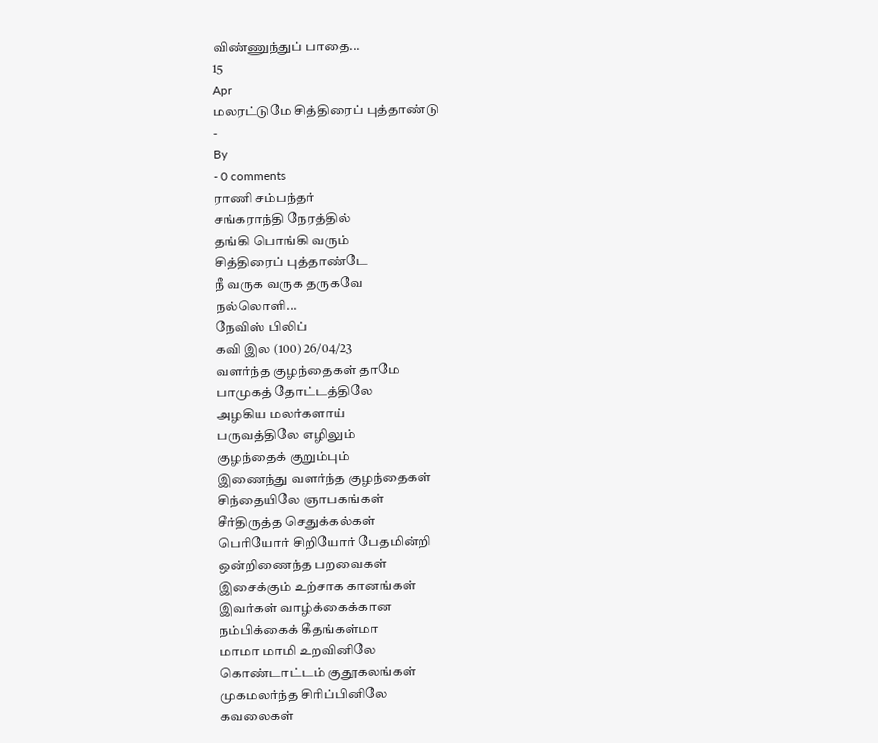விண்ணுந்துப் பாதை...
15
Apr
மலரட்டுமே சித்திரைப் புத்தாண்டு
-
By
- 0 comments
ராணி சம்பந்தர்
சங்கராந்தி நேரத்தில்
தங்கி பொங்கி வரும்
சித்திரைப் புத்தாண்டே
நீ வருக வருக தருகவே
நல்லொளி...
நேவிஸ் பிலிப்
கவி இல (100) 26/04/23
வளர்ந்த குழந்தைகள் தாமே
பாமுகத் தோட்டத்திலே
அழகிய மலர்களாய்
பருவத்திலே எழிலும்
குழந்தைக் குறும்பும்
இணைந்து வளர்ந்த குழந்தைகள்
சிந்தையிலே ஞாபகங்கள்
சீர்திருத்த செதுக்கல்கள்
பெரியோர் சிறியோர் பேதமின்றி
ஒன்றிணைந்த பறவைகள்
இசைக்கும் உற்சாக கானங்கள்
இவர்கள் வாழ்க்கைக்கான
நம்பிக்கைக் கீதங்கள்மா
மாமா மாமி உறவினிலே
கொண்டாட்டம் குதூகலங்கள்
முகமலர்ந்த சிரிப்பினிலே
கவலைகள்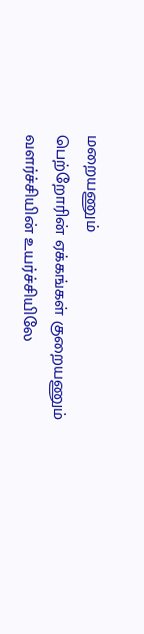மறையணும்
பெற்றோரின் ஏக்கங்கள் குறையணும்
வளர்ச்சியின் உயர்ச்சியிலே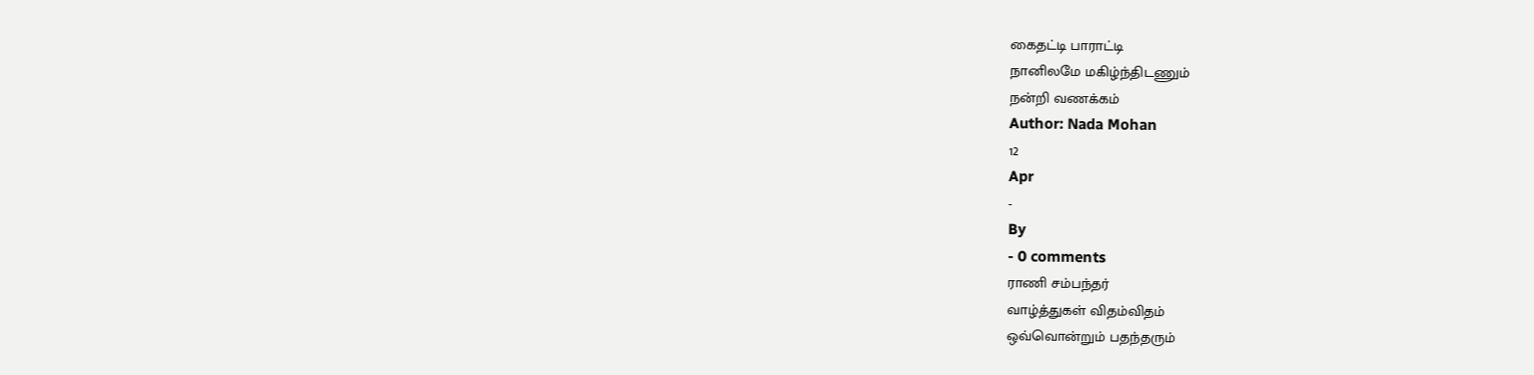கைதட்டி பாராட்டி
நானிலமே மகிழ்ந்திடணும்
நன்றி வணக்கம்
Author: Nada Mohan
12
Apr
-
By
- 0 comments
ராணி சம்பந்தர்
வாழ்த்துகள் விதம்விதம்
ஒவ்வொன்றும் பதந்தரும்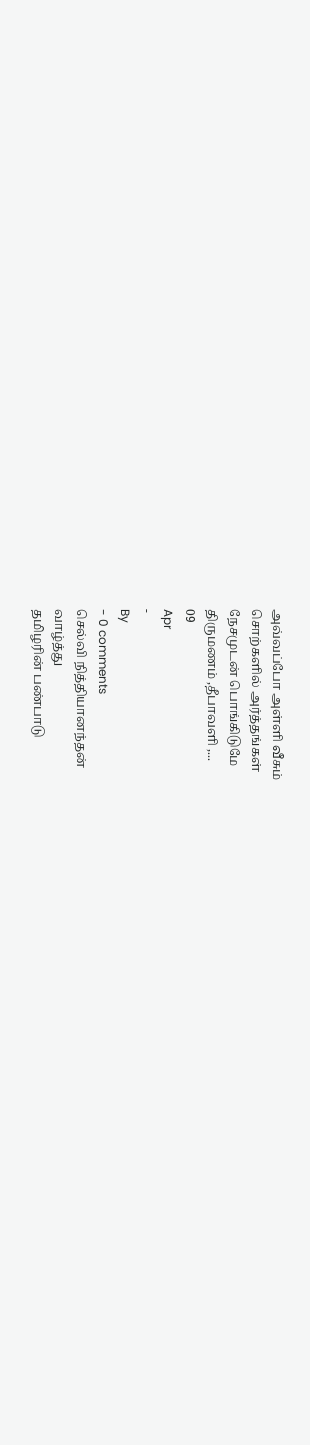அவ்வப்போ அள்ளி வீசும்
சொற்களில் அர்த்தங்கள்
நேசமுடன் பொங்கிடுமே
திருமணம் ,தீபாவளி ,...
09
Apr
-
By
- 0 comments
செல்வி நித்தியானந்தன்
வாழ்த்து
தமிழரின் பண்பாடு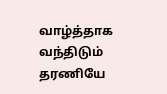வாழ்த்தாக வந்திடும்
தரணியே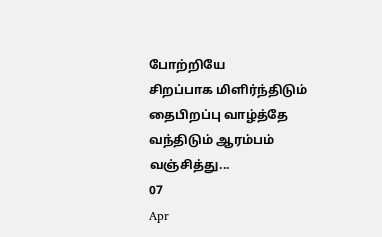போற்றியே
சிறப்பாக மிளிர்ந்திடும்
தைபிறப்பு வாழ்த்தே
வந்திடும் ஆரம்பம்
வஞ்சித்து...
07
Apr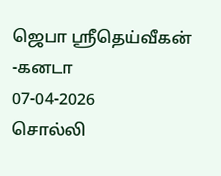ஜெபா ஸ்ரீதெய்வீகன் -கனடா
07-04-2026
சொல்லி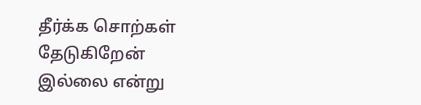தீர்க்க சொற்கள் தேடுகிறேன்
இல்லை என்று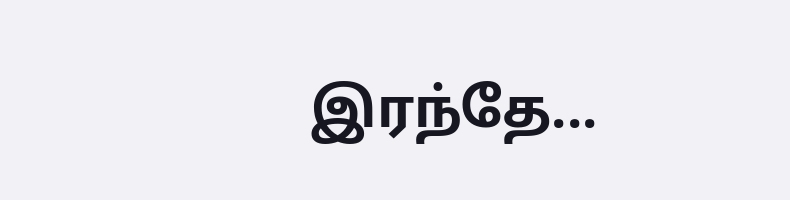இரந்தே...